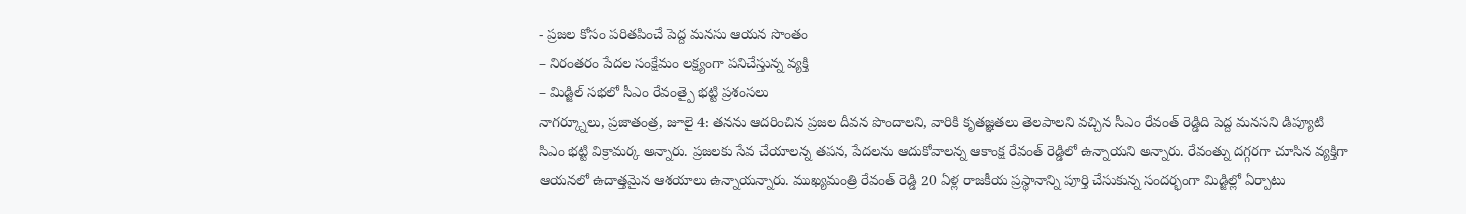- ప్రజల కోసం పరితపించే పెద్ద మనసు ఆయన సొంతం
– నిరంతరం పేదల సంక్షేమం లక్ష్యంగా పనిచేస్తున్న వ్యక్తి
– మిడ్జిల్ సభలో సీఎం రేవంత్పై భట్టి ప్రశంసలు
నాగర్క్నూలు, ప్రజాతంత్ర, జూలై 4: తనను ఆదరించిన ప్రజల దీవన పొందాలని, వారికి కృతజ్ఞతలు తెలపాలని వచ్చిన సీఎం రేవంత్ రెడ్డిది పెద్ద మనసని డిప్యూటి సిఎం భట్టి విక్రామర్క అన్నారు. ప్రజలకు సేవ చేయాలన్న తపన, పేదలను ఆదుకోవాలన్న ఆకాంక్ష రేవంత్ రెడ్డిలో ఉన్నాయని అన్నారు. రేవంత్ను దగ్గరగా చూసిన వ్యక్తిగా ఆయనలో ఉదాత్తమైన ఆశయాలు ఉన్నాయన్నారు. ముఖ్యమంత్రి రేవంత్ రెడ్డి 20 ఏళ్ల రాజకీయ ప్రస్థానాన్ని పూర్తి చేసుకున్న సందర్భంగా మిడ్జిల్లో ఏర్పాటు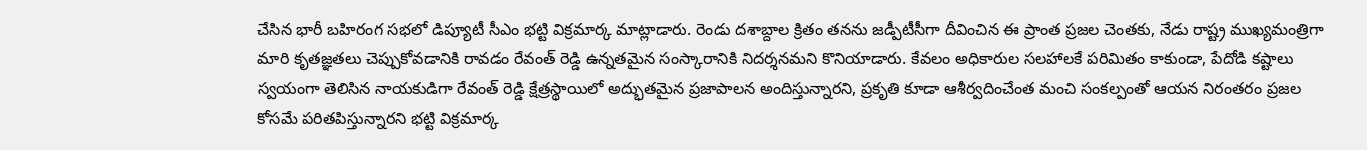చేసిన భారీ బహిరంగ సభలో డిప్యూటీ సీఎం భట్టి విక్రమార్క మాట్లాడారు. రెండు దశాబ్దాల క్రితం తనను జడ్పీటీసీగా దీవించిన ఈ ప్రాంత ప్రజల చెంతకు, నేడు రాష్ట్ర ముఖ్యమంత్రిగా మారి కృతజ్ఞతలు చెప్పుకోవడానికి రావడం రేవంత్ రెడ్డి ఉన్నతమైన సంస్కారానికి నిదర్శనమని కొనియాడారు. కేవలం అధికారుల సలహాలకే పరిమితం కాకుండా, పేదోడి కష్టాలు స్వయంగా తెలిసిన నాయకుడిగా రేవంత్ రెడ్డి క్షేత్రస్థాయిలో అద్భుతమైన ప్రజాపాలన అందిస్తున్నారని, ప్రకృతి కూడా ఆశీర్వదించేంత మంచి సంకల్పంతో ఆయన నిరంతరం ప్రజల కోసమే పరితపిస్తున్నారని భట్టి విక్రమార్క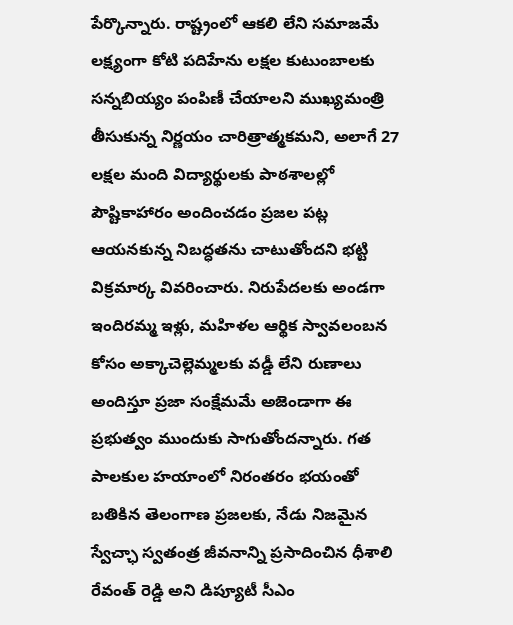పేర్కొన్నారు. రాష్ట్రంలో ఆకలి లేని సమాజమే లక్ష్యంగా కోటి పదిహేను లక్షల కుటుంబాలకు సన్నబియ్యం పంపిణీ చేయాలని ముఖ్యమంత్రి తీసుకున్న నిర్ణయం చారిత్రాత్మకమని, అలాగే 27 లక్షల మంది విద్యార్థులకు పాఠశాలల్లో పౌష్టికాహారం అందించడం ప్రజల పట్ల ఆయనకున్న నిబద్ధతను చాటుతోందని భట్టి విక్రమార్క వివరించారు. నిరుపేదలకు అండగా ఇందిరమ్మ ఇళ్లు, మహిళల ఆర్థిక స్వావలంబన కోసం అక్కాచెల్లెమ్మలకు వడ్డీ లేని రుణాలు అందిస్తూ ప్రజా సంక్షేమమే అజెండాగా ఈ ప్రభుత్వం ముందుకు సాగుతోందన్నారు. గత పాలకుల హయాంలో నిరంతరం భయంతో బతికిన తెలంగాణ ప్రజలకు, నేడు నిజమైన స్వేచ్ఛా స్వతంత్ర జీవనాన్ని ప్రసాదించిన ధీశాలి రేవంత్ రెడ్డి అని డిప్యూటీ సీఎం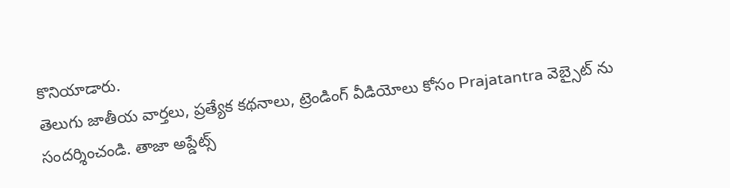కొనియాడారు.
తెలుగు జాతీయ వార్తలు, ప్రత్యేక కథనాలు, ట్రెండింగ్ వీడియోలు కోసం Prajatantra వెబ్సైట్ ను సందర్శించండి. తాజా అప్డేట్స్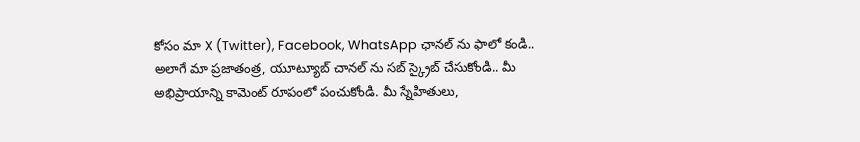కోసం మా X (Twitter), Facebook, WhatsApp ఛానల్ ను ఫాలో కండి.. అలాగే మా ప్రజాతంత్ర, యూట్యూబ్ చానల్ ను సబ్ స్క్రైబ్ చేసుకోండి.. మీ అభిప్రాయాన్ని కామెంట్ రూపంలో పంచుకోండి. మీ స్నేహితులు,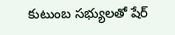కుటుంబ సభ్యులతో షేర్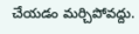చేయడం మర్చిపోవద్దు.